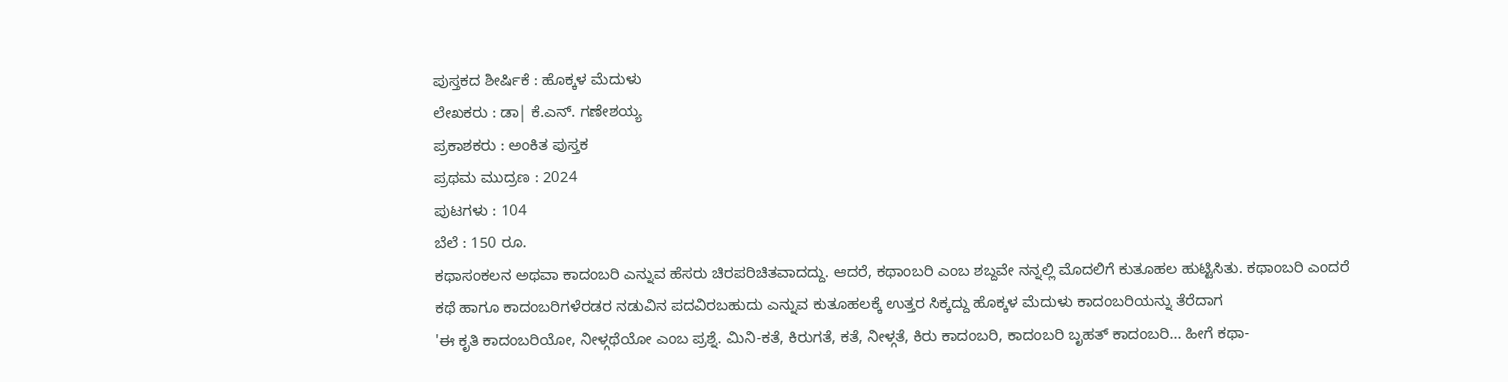ಪುಸ್ತಕದ ಶೀರ್ಷಿಕೆ : ಹೊಕ್ಕಳ ಮೆದುಳು
ಲೇಖಕರು : ಡಾ| ಕೆ.ಎನ್. ಗಣೇಶಯ್ಯ
ಪ್ರಕಾಶಕರು : ಅಂಕಿತ ಪುಸ್ತಕ
ಪ್ರಥಮ ಮುದ್ರಣ : 2024
ಪುಟಗಳು : 104
ಬೆಲೆ : 150 ರೂ.
ಕಥಾಸಂಕಲನ ಅಥವಾ ಕಾದಂಬರಿ ಎನ್ನುವ ಹೆಸರು ಚಿರಪರಿಚಿತವಾದದ್ದು. ಆದರೆ, ಕಥಾಂಬರಿ ಎಂಬ ಶಬ್ದವೇ ನನ್ನಲ್ಲಿ ಮೊದಲಿಗೆ ಕುತೂಹಲ ಹುಟ್ಟಿಸಿತು. ಕಥಾಂಬರಿ ಎಂದರೆ ಕಥೆ ಹಾಗೂ ಕಾದಂಬರಿಗಳೆರಡರ ನಡುವಿನ ಪದವಿರಬಹುದು ಎನ್ನುವ ಕುತೂಹಲಕ್ಕೆ ಉತ್ತರ ಸಿಕ್ಕದ್ದು ಹೊಕ್ಕಳ ಮೆದುಳು ಕಾದಂಬರಿಯನ್ನು ತೆರೆದಾಗ
'ಈ ಕೃತಿ ಕಾದಂಬರಿಯೋ, ನೀಳ್ಗಥೆಯೋ ಎಂಬ ಪ್ರಶ್ನೆ. ಮಿನಿ-ಕತೆ, ಕಿರುಗತೆ, ಕತೆ, ನೀಳ್ಗತೆ, ಕಿರು ಕಾದಂಬರಿ, ಕಾದಂಬರಿ ಬೃಹತ್ ಕಾದಂಬರಿ... ಹೀಗೆ ಕಥಾ-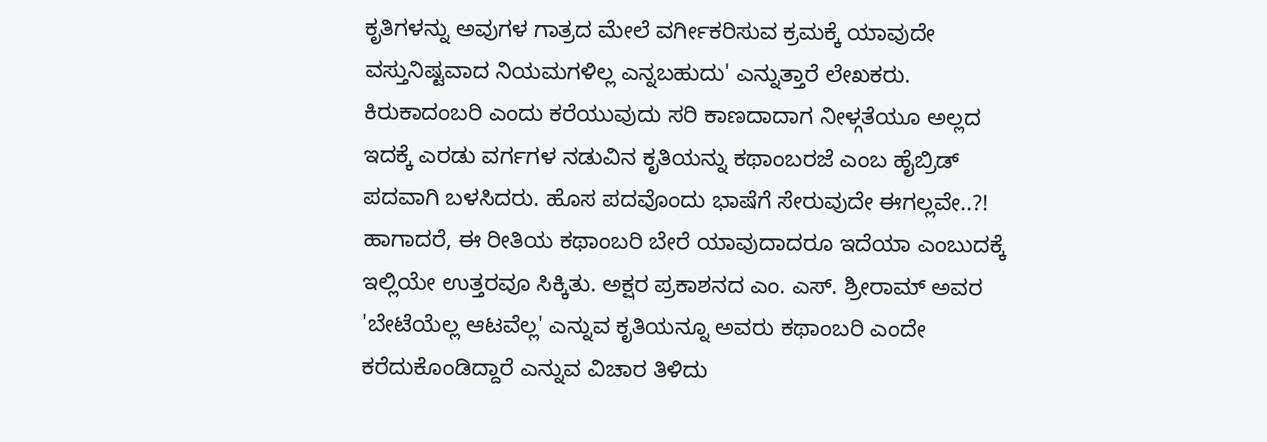ಕೃತಿಗಳನ್ನು ಅವುಗಳ ಗಾತ್ರದ ಮೇಲೆ ವರ್ಗೀಕರಿಸುವ ಕ್ರಮಕ್ಕೆ ಯಾವುದೇ ವಸ್ತುನಿಷ್ಟವಾದ ನಿಯಮಗಳಿಲ್ಲ ಎನ್ನಬಹುದು' ಎನ್ನುತ್ತಾರೆ ಲೇಖಕರು. ಕಿರುಕಾದಂಬರಿ ಎಂದು ಕರೆಯುವುದು ಸರಿ ಕಾಣದಾದಾಗ ನೀಳ್ಗತೆಯೂ ಅಲ್ಲದ ಇದಕ್ಕೆ ಎರಡು ವರ್ಗಗಳ ನಡುವಿನ ಕೃತಿಯನ್ನು ಕಥಾಂಬರಜೆ ಎಂಬ ಹೈಬ್ರಿಡ್ ಪದವಾಗಿ ಬಳಸಿದರು. ಹೊಸ ಪದವೊಂದು ಭಾಷೆಗೆ ಸೇರುವುದೇ ಈಗಲ್ಲವೇ..?! ಹಾಗಾದರೆ, ಈ ರೀತಿಯ ಕಥಾಂಬರಿ ಬೇರೆ ಯಾವುದಾದರೂ ಇದೆಯಾ ಎಂಬುದಕ್ಕೆ ಇಲ್ಲಿಯೇ ಉತ್ತರವೂ ಸಿಕ್ಕಿತು. ಅಕ್ಷರ ಪ್ರಕಾಶನದ ಎಂ. ಎಸ್. ಶ್ರೀರಾಮ್ ಅವರ 'ಬೇಟೆಯೆಲ್ಲ ಆಟವೆಲ್ಲ' ಎನ್ನುವ ಕೃತಿಯನ್ನೂ ಅವರು ಕಥಾಂಬರಿ ಎಂದೇ ಕರೆದುಕೊಂಡಿದ್ದಾರೆ ಎನ್ನುವ ವಿಚಾರ ತಿಳಿದು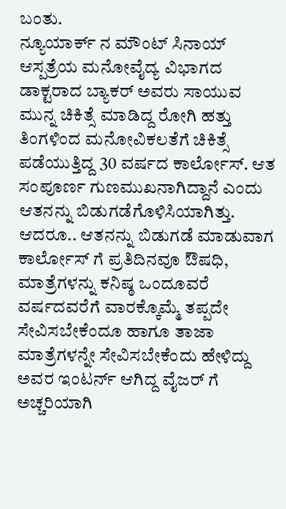ಬಂತು.
ನ್ಯೂಯಾರ್ಕ್ ನ ಮೌಂಟ್ ಸಿನಾಯ್ ಆಸ್ಪತ್ರೆಯ ಮನೋವೈದ್ಯ ವಿಭಾಗದ ಡಾಕ್ಟರಾದ ಬ್ಯಾಕರ್ ಅವರು ಸಾಯುವ ಮುನ್ನ ಚಿಕಿತ್ಸೆ ಮಾಡಿದ್ದ ರೋಗಿ ಹತ್ತು ತಿಂಗಳಿಂದ ಮನೋವಿಕಲತೆಗೆ ಚಿಕಿತ್ಸೆ ಪಡೆಯುತ್ತಿದ್ದ 30 ವರ್ಷದ ಕಾರ್ಲೋಸ್. ಆತ ಸಂಪೂರ್ಣ ಗುಣಮುಖನಾಗಿದ್ದಾನೆ ಎಂದು ಆತನನ್ನು ಬಿಡುಗಡೆಗೊಳಿಸಿಯಾಗಿತ್ತು. ಆದರೂ.. ಆತನನ್ನು ಬಿಡುಗಡೆ ಮಾಡುವಾಗ ಕಾರ್ಲೋಸ್ ಗೆ ಪ್ರತಿದಿನವೂ ಔಷಧಿ, ಮಾತ್ರೆಗಳನ್ನು ಕನಿಷ್ಠ ಒಂದೂವರೆ ವರ್ಷದವರೆಗೆ ವಾರಕ್ಕೊಮ್ಮೆ ತಪ್ಪದೇ ಸೇವಿಸಬೇಕೆಂದೂ ಹಾಗೂ ತಾಜಾ ಮಾತ್ರೆಗಳನ್ನೇ ಸೇವಿಸಬೇಕೆಂದು ಹೇಳಿದ್ದು ಅವರ ಇಂಟರ್ನ್ ಆಗಿದ್ದ ವೈಜರ್ ಗೆ ಅಚ್ಚರಿಯಾಗಿ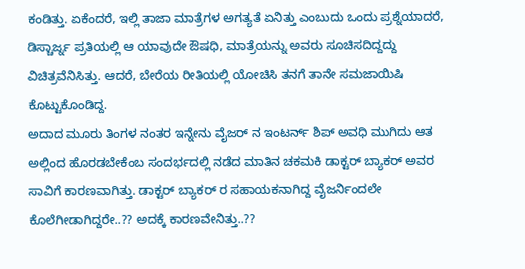ಕಂಡಿತ್ತು. ಏಕೆಂದರೆ, ಇಲ್ಲಿ ತಾಜಾ ಮಾತ್ರೆಗಳ ಅಗತ್ಯತೆ ಏನಿತ್ತು ಎಂಬುದು ಒಂದು ಪ್ರಶ್ನೆಯಾದರೆ, ಡಿಸ್ಚಾರ್ಜ್ನ ಪ್ರತಿಯಲ್ಲಿ ಆ ಯಾವುದೇ ಔಷಧಿ, ಮಾತ್ರೆಯನ್ನು ಅವರು ಸೂಚಿಸದಿದ್ದದ್ದು ವಿಚಿತ್ರವೆನಿಸಿತ್ತು. ಆದರೆ, ಬೇರೆಯ ರೀತಿಯಲ್ಲಿ ಯೋಚಿಸಿ ತನಗೆ ತಾನೇ ಸಮಜಾಯಿಷಿ ಕೊಟ್ಟುಕೊಂಡಿದ್ದ.
ಅದಾದ ಮೂರು ತಿಂಗಳ ನಂತರ ಇನ್ನೇನು ವೈಜರ್ ನ ಇಂಟರ್ನ್ ಶಿಪ್ ಅವಧಿ ಮುಗಿದು ಆತ ಅಲ್ಲಿಂದ ಹೊರಡಬೇಕೆಂಬ ಸಂದರ್ಭದಲ್ಲಿ ನಡೆದ ಮಾತಿನ ಚಕಮಕಿ ಡಾಕ್ಟರ್ ಬ್ಯಾಕರ್ ಅವರ ಸಾವಿಗೆ ಕಾರಣವಾಗಿತ್ತು. ಡಾಕ್ಟರ್ ಬ್ಯಾಕರ್ ರ ಸಹಾಯಕನಾಗಿದ್ದ ವೈಜರ್ನಿಂದಲೇ ಕೊಲೆಗೀಡಾಗಿದ್ದರೇ..?? ಅದಕ್ಕೆ ಕಾರಣವೇನಿತ್ತು..??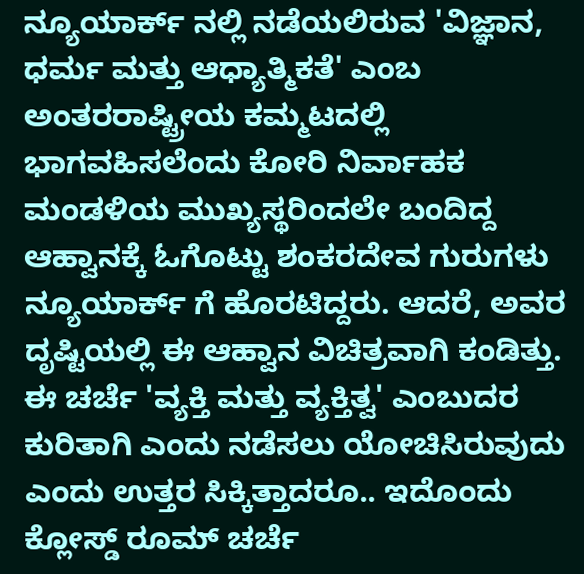ನ್ಯೂಯಾರ್ಕ್ ನಲ್ಲಿ ನಡೆಯಲಿರುವ 'ವಿಜ್ಞಾನ, ಧರ್ಮ ಮತ್ತು ಆಧ್ಯಾತ್ಮಿಕತೆ' ಎಂಬ ಅಂತರರಾಷ್ಟ್ರೀಯ ಕಮ್ಮಟದಲ್ಲಿ ಭಾಗವಹಿಸಲೆಂದು ಕೋರಿ ನಿರ್ವಾಹಕ ಮಂಡಳಿಯ ಮುಖ್ಯಸ್ಥರಿಂದಲೇ ಬಂದಿದ್ದ ಆಹ್ವಾನಕ್ಕೆ ಓಗೊಟ್ಟು ಶಂಕರದೇವ ಗುರುಗಳು ನ್ಯೂಯಾರ್ಕ್ ಗೆ ಹೊರಟಿದ್ದರು. ಆದರೆ, ಅವರ ದೃಷ್ಟಿಯಲ್ಲಿ ಈ ಆಹ್ವಾನ ವಿಚಿತ್ರವಾಗಿ ಕಂಡಿತ್ತು. ಈ ಚರ್ಚೆ 'ವ್ಯಕ್ತಿ ಮತ್ತು ವ್ಯಕ್ತಿತ್ವ' ಎಂಬುದರ ಕುರಿತಾಗಿ ಎಂದು ನಡೆಸಲು ಯೋಚಿಸಿರುವುದು ಎಂದು ಉತ್ತರ ಸಿಕ್ಕಿತ್ತಾದರೂ.. ಇದೊಂದು ಕ್ಲೋಸ್ಡ್ ರೂಮ್ ಚರ್ಚೆ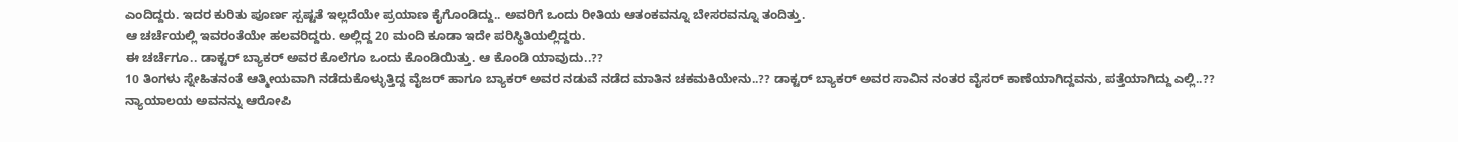ಎಂದಿದ್ದರು. ಇದರ ಕುರಿತು ಪೂರ್ಣ ಸ್ಪಷ್ಟತೆ ಇಲ್ಲದೆಯೇ ಪ್ರಯಾಣ ಕೈಗೊಂಡಿದ್ದು.. ಅವರಿಗೆ ಒಂದು ರೀತಿಯ ಆತಂಕವನ್ನೂ ಬೇಸರವನ್ನೂ ತಂದಿತ್ತು.
ಆ ಚರ್ಚೆಯಲ್ಲಿ ಇವರಂತೆಯೇ ಹಲವರಿದ್ದರು. ಅಲ್ಲಿದ್ದ 20 ಮಂದಿ ಕೂಡಾ ಇದೇ ಪರಿಸ್ಥಿತಿಯಲ್ಲಿದ್ದರು.
ಈ ಚರ್ಚೆಗೂ.. ಡಾಕ್ಟರ್ ಬ್ಯಾಕರ್ ಅವರ ಕೊಲೆಗೂ ಒಂದು ಕೊಂಡಿಯಿತ್ತು. ಆ ಕೊಂಡಿ ಯಾವುದು..??
10 ತಿಂಗಳು ಸ್ನೇಹಿತನಂತೆ ಆತ್ಮೀಯವಾಗಿ ನಡೆದುಕೊಳ್ಳುತ್ತಿದ್ದ ವೈಜರ್ ಹಾಗೂ ಬ್ಯಾಕರ್ ಅವರ ನಡುವೆ ನಡೆದ ಮಾತಿನ ಚಕಮಕಿಯೇನು..?? ಡಾಕ್ಟರ್ ಬ್ಯಾಕರ್ ಅವರ ಸಾವಿನ ನಂತರ ವೈಸರ್ ಕಾಣೆಯಾಗಿದ್ದವನು, ಪತ್ತೆಯಾಗಿದ್ದು ಎಲ್ಲಿ..?? ನ್ಯಾಯಾಲಯ ಅವನನ್ನು ಆರೋಪಿ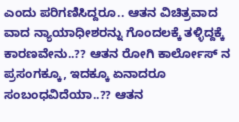ಎಂದು ಪರಿಗಣಿಸಿದ್ದರೂ.. ಆತನ ವಿಚಿತ್ರವಾದ ವಾದ ನ್ಯಾಯಾಧೀಶರನ್ನು ಗೊಂದಲಕ್ಕೆ ತಳ್ಳಿದ್ದಕ್ಕೆ ಕಾರಣವೇನು..?? ಆತನ ರೋಗಿ ಕಾರ್ಲೋಸ್ ನ ಪ್ರಸಂಗಕ್ಕೂ, ಇದಕ್ಕೂ ಏನಾದರೂ ಸಂಬಂಧವಿದೆಯಾ..?? ಆತನ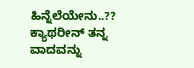ಹಿನ್ನೆಲೆಯೇನು..?? ಕ್ಯಾಥರೀನ್ ತನ್ನ ವಾದವನ್ನು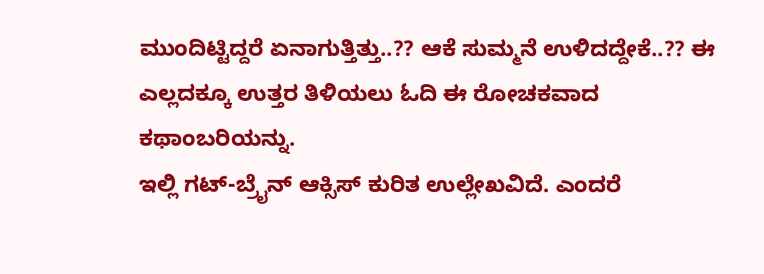ಮುಂದಿಟ್ಟಿದ್ದರೆ ಏನಾಗುತ್ತಿತ್ತು..?? ಆಕೆ ಸುಮ್ಮನೆ ಉಳಿದದ್ದೇಕೆ..?? ಈ ಎಲ್ಲದಕ್ಕೂ ಉತ್ತರ ತಿಳಿಯಲು ಓದಿ ಈ ರೋಚಕವಾದ ಕಥಾಂಬರಿಯನ್ನು.
ಇಲ್ಲಿ ಗಟ್-ಬ್ರೈನ್ ಆಕ್ಸಿಸ್ ಕುರಿತ ಉಲ್ಲೇಖವಿದೆ. ಎಂದರೆ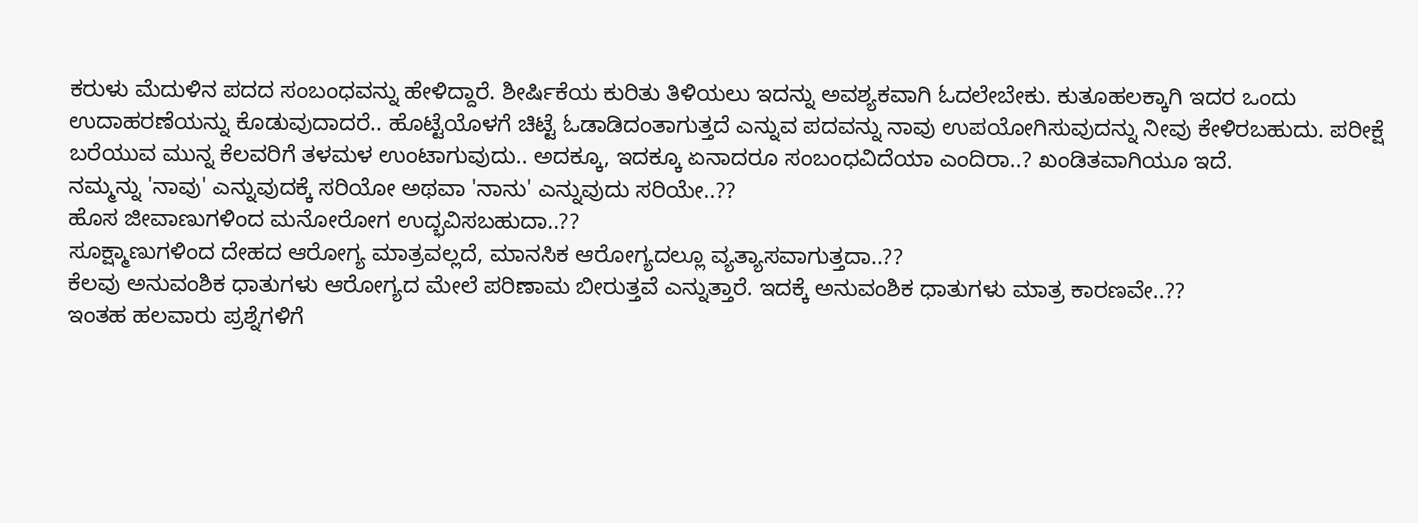ಕರುಳು ಮೆದುಳಿನ ಪದದ ಸಂಬಂಧವನ್ನು ಹೇಳಿದ್ದಾರೆ. ಶೀರ್ಷಿಕೆಯ ಕುರಿತು ತಿಳಿಯಲು ಇದನ್ನು ಅವಶ್ಯಕವಾಗಿ ಓದಲೇಬೇಕು. ಕುತೂಹಲಕ್ಕಾಗಿ ಇದರ ಒಂದು ಉದಾಹರಣೆಯನ್ನು ಕೊಡುವುದಾದರೆ.. ಹೊಟ್ಟೆಯೊಳಗೆ ಚಿಟ್ಟೆ ಓಡಾಡಿದಂತಾಗುತ್ತದೆ ಎನ್ನುವ ಪದವನ್ನು ನಾವು ಉಪಯೋಗಿಸುವುದನ್ನು ನೀವು ಕೇಳಿರಬಹುದು. ಪರೀಕ್ಷೆ ಬರೆಯುವ ಮುನ್ನ ಕೆಲವರಿಗೆ ತಳಮಳ ಉಂಟಾಗುವುದು.. ಅದಕ್ಕೂ, ಇದಕ್ಕೂ ಏನಾದರೂ ಸಂಬಂಧವಿದೆಯಾ ಎಂದಿರಾ..? ಖಂಡಿತವಾಗಿಯೂ ಇದೆ.
ನಮ್ಮನ್ನು 'ನಾವು' ಎನ್ನುವುದಕ್ಕೆ ಸರಿಯೋ ಅಥವಾ 'ನಾನು' ಎನ್ನುವುದು ಸರಿಯೇ..??
ಹೊಸ ಜೀವಾಣುಗಳಿಂದ ಮನೋರೋಗ ಉದ್ಭವಿಸಬಹುದಾ..??
ಸೂಕ್ಷ್ಮಾಣುಗಳಿಂದ ದೇಹದ ಆರೋಗ್ಯ ಮಾತ್ರವಲ್ಲದೆ, ಮಾನಸಿಕ ಆರೋಗ್ಯದಲ್ಲೂ ವ್ಯತ್ಯಾಸವಾಗುತ್ತದಾ..??
ಕೆಲವು ಅನುವಂಶಿಕ ಧಾತುಗಳು ಆರೋಗ್ಯದ ಮೇಲೆ ಪರಿಣಾಮ ಬೀರುತ್ತವೆ ಎನ್ನುತ್ತಾರೆ. ಇದಕ್ಕೆ ಅನುವಂಶಿಕ ಧಾತುಗಳು ಮಾತ್ರ ಕಾರಣವೇ..??
ಇಂತಹ ಹಲವಾರು ಪ್ರಶ್ನೆಗಳಿಗೆ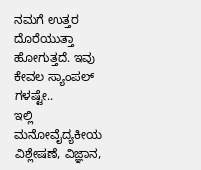ನಮಗೆ ಉತ್ತರ ದೊರೆಯುತ್ತಾ ಹೋಗುತ್ತದೆ. ಇವು ಕೇವಲ ಸ್ಯಾಂಪಲ್ ಗಳಷ್ಟೇ..
ಇಲ್ಲಿ ಮನೋವೈದ್ಯಕೀಯ ವಿಶ್ಲೇಷಣೆ, ವಿಜ್ಞಾನ,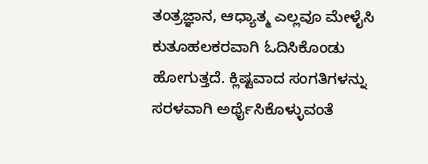ತಂತ್ರಜ್ಞಾನ, ಆಧ್ಯಾತ್ಮ ಎಲ್ಲವೂ ಮೇಳೈಸಿ ಕುತೂಹಲಕರವಾಗಿ ಓದಿಸಿಕೊಂಡು ಹೋಗುತ್ತದೆ. ಕ್ಲಿಷ್ಟವಾದ ಸಂಗತಿಗಳನ್ನು ಸರಳವಾಗಿ ಅರ್ಥೈಸಿಕೊಳ್ಳುವಂತೆ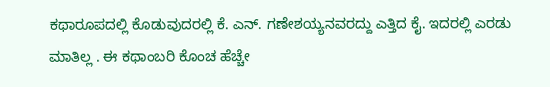ಕಥಾರೂಪದಲ್ಲಿ ಕೊಡುವುದರಲ್ಲಿ ಕೆ. ಎನ್. ಗಣೇಶಯ್ಯನವರದ್ದು ಎತ್ತಿದ ಕೈ. ಇದರಲ್ಲಿ ಎರಡು ಮಾತಿಲ್ಲ . ಈ ಕಥಾಂಬರಿ ಕೊಂಚ ಹೆಚ್ಚೇ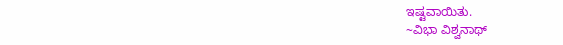ಇಷ್ಟವಾಯಿತು.
~ವಿಭಾ ವಿಶ್ವನಾಥ್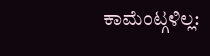ಕಾಮೆಂಟ್ಗಳಿಲ್ಲ: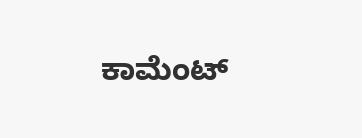ಕಾಮೆಂಟ್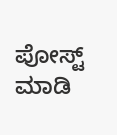ಪೋಸ್ಟ್ ಮಾಡಿ